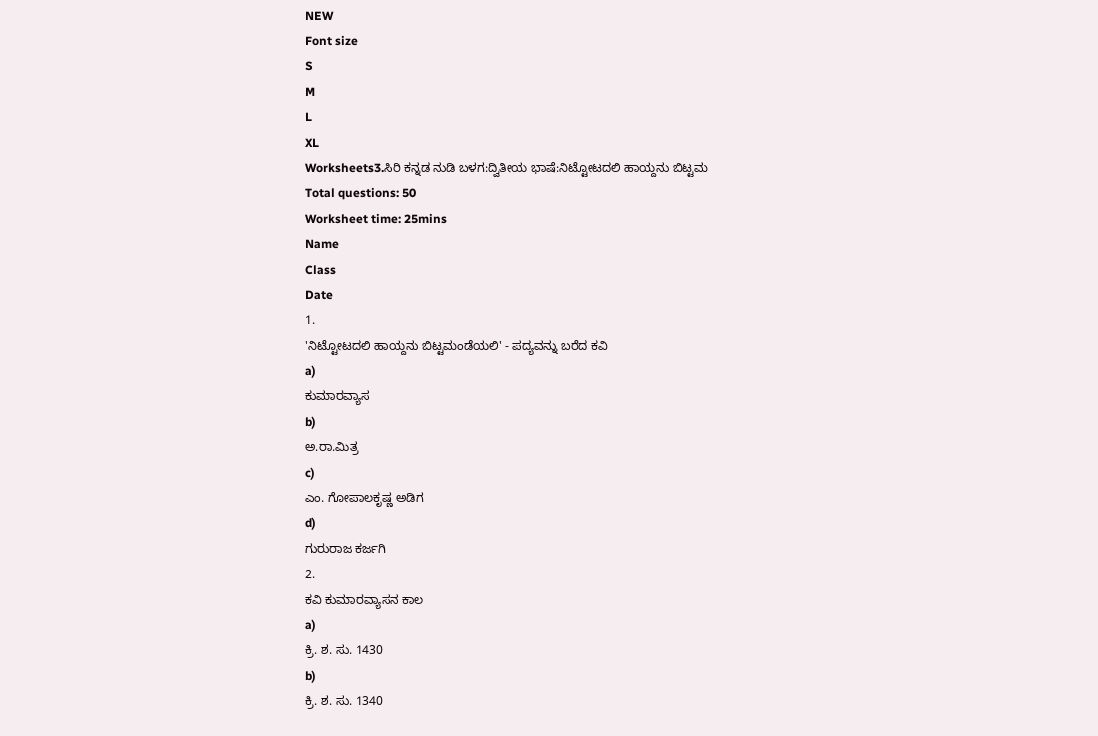NEW
Font size
S
M
L
XL
Worksheets3.ಸಿರಿ ಕನ್ನಡ ನುಡಿ ಬಳಗ:ದ್ವಿತೀಯ ಭಾಷೆ:ನಿಟ್ಟೋಟದಲಿ ಹಾಯ್ದನು ಬಿಟ್ಟಮ
Total questions: 50
Worksheet time: 25mins
Name
Class
Date
1.
'ನಿಟ್ಟೋಟದಲಿ ಹಾಯ್ದನು ಬಿಟ್ಟಮಂಡೆಯಲಿ' - ಪದ್ಯವನ್ನು ಬರೆದ ಕವಿ
a)
ಕುಮಾರವ್ಯಾಸ
b)
ಅ.ರಾ.ಮಿತ್ರ
c)
ಎಂ. ಗೋಪಾಲಕೃಷ್ಣ ಅಡಿಗ
d)
ಗುರುರಾಜ ಕರ್ಜಗಿ
2.
ಕವಿ ಕುಮಾರವ್ಯಾಸನ ಕಾಲ
a)
ಕ್ರಿ. ಶ. ಸು. 1430
b)
ಕ್ರಿ. ಶ. ಸು. 1340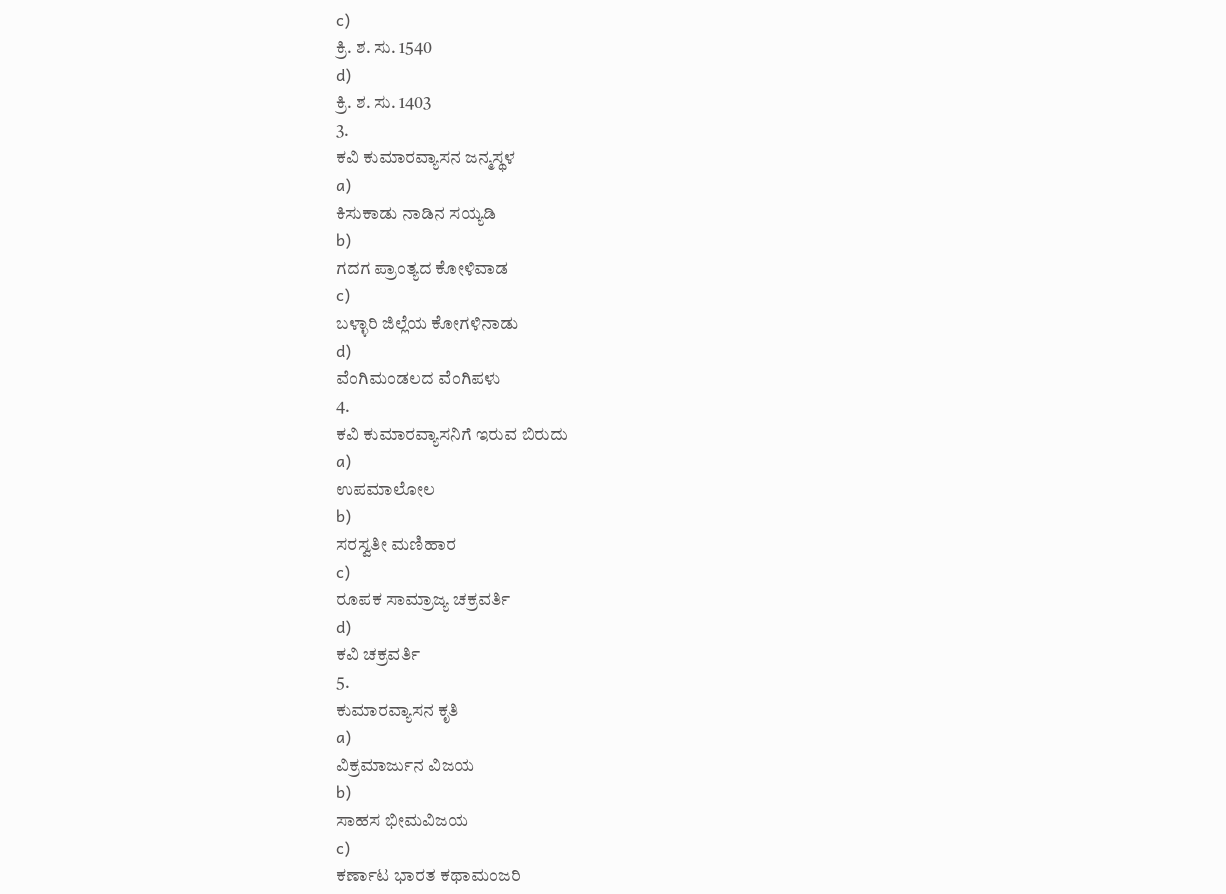c)
ಕ್ರಿ. ಶ. ಸು. 1540
d)
ಕ್ರಿ. ಶ. ಸು. 1403
3.
ಕವಿ ಕುಮಾರವ್ಯಾಸನ ಜನ್ಮಸ್ಥಳ
a)
ಕಿಸುಕಾಡು ನಾಡಿನ ಸಯ್ಯಡಿ
b)
ಗದಗ ಪ್ರಾಂತ್ಯದ ಕೋಳಿವಾಡ
c)
ಬಳ್ಳಾರಿ ಜಿಲ್ಲೆಯ ಕೋಗಳಿನಾಡು
d)
ವೆಂಗಿಮಂಡಲದ ವೆಂಗಿಪಳು
4.
ಕವಿ ಕುಮಾರವ್ಯಾಸನಿಗೆ ಇರುವ ಬಿರುದು
a)
ಉಪಮಾಲೋಲ
b)
ಸರಸ್ವತೀ ಮಣಿಹಾರ
c)
ರೂಪಕ ಸಾಮ್ರಾಜ್ಯ ಚಕ್ರವರ್ತಿ
d)
ಕವಿ ಚಕ್ರವರ್ತಿ
5.
ಕುಮಾರವ್ಯಾಸನ ಕೃತಿ
a)
ವಿಕ್ರಮಾರ್ಜುನ ವಿಜಯ
b)
ಸಾಹಸ ಭೀಮವಿಜಯ
c)
ಕರ್ಣಾಟ ಭಾರತ ಕಥಾಮಂಜರಿ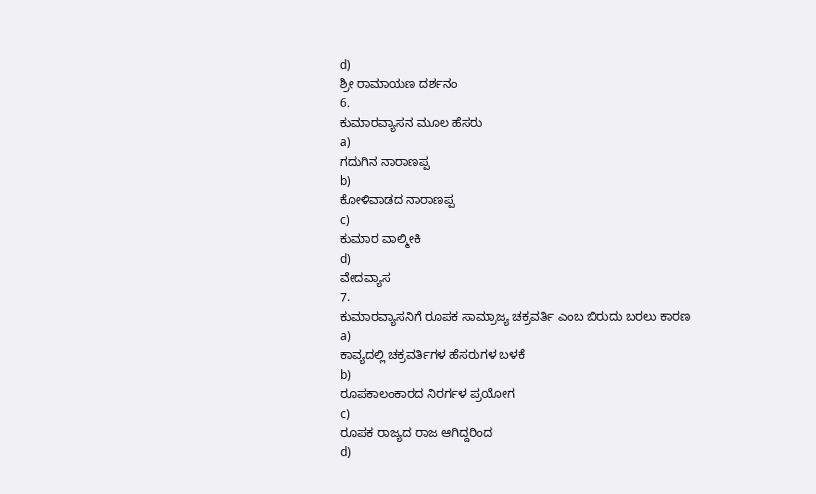d)
ಶ್ರೀ ರಾಮಾಯಣ ದರ್ಶನಂ
6.
ಕುಮಾರವ್ಯಾಸನ ಮೂಲ ಹೆಸರು
a)
ಗದುಗಿನ ನಾರಾಣಪ್ಪ
b)
ಕೋಳಿವಾಡದ ನಾರಾಣಪ್ಪ
c)
ಕುಮಾರ ವಾಲ್ಮೀಕಿ
d)
ವೇದವ್ಯಾಸ
7.
ಕುಮಾರವ್ಯಾಸನಿಗೆ ರೂಪಕ ಸಾಮ್ರಾಜ್ಯ ಚಕ್ರವರ್ತಿ ಎಂಬ ಬಿರುದು ಬರಲು ಕಾರಣ
a)
ಕಾವ್ಯದಲ್ಲಿ ಚಕ್ರವರ್ತಿಗಳ ಹೆಸರುಗಳ ಬಳಕೆ
b)
ರೂಪಕಾಲಂಕಾರದ ನಿರರ್ಗಳ ಪ್ರಯೋಗ
c)
ರೂಪಕ ರಾಜ್ಯದ ರಾಜ ಆಗಿದ್ದರಿಂದ
d)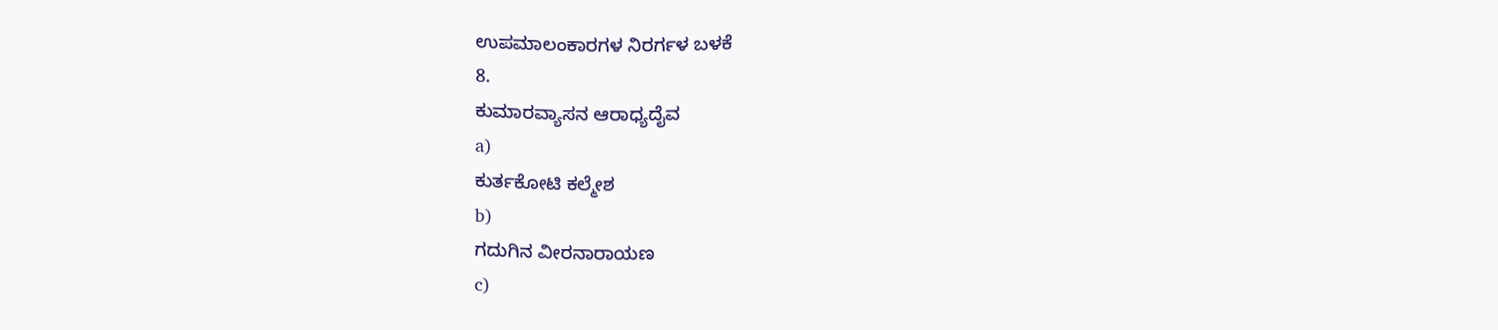ಉಪಮಾಲಂಕಾರಗಳ ನಿರರ್ಗಳ ಬಳಕೆ
8.
ಕುಮಾರವ್ಯಾಸನ ಆರಾಧ್ಯದೈವ
a)
ಕುರ್ತಕೋಟಿ ಕಲ್ಮೇಶ
b)
ಗದುಗಿನ ವೀರನಾರಾಯಣ
c)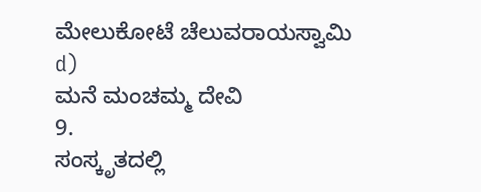ಮೇಲುಕೋಟೆ ಚೆಲುವರಾಯಸ್ವಾಮಿ
d)
ಮನೆ ಮಂಚಮ್ಮ ದೇವಿ
9.
ಸಂಸ್ಕೃತದಲ್ಲಿ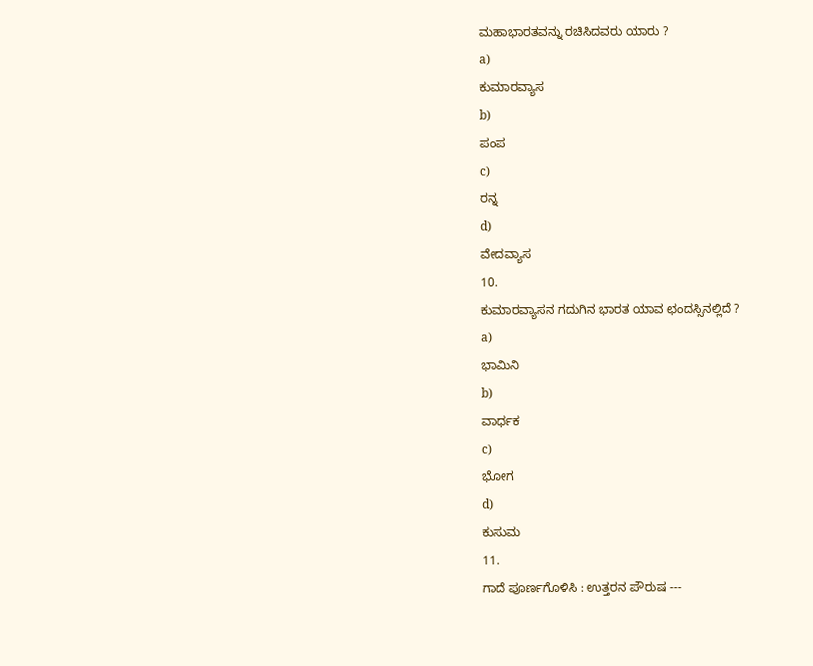ಮಹಾಭಾರತವನ್ನು ರಚಿಸಿದವರು ಯಾರು ?
a)
ಕುಮಾರವ್ಯಾಸ
b)
ಪಂಪ
c)
ರನ್ನ
d)
ವೇದವ್ಯಾಸ
10.
ಕುಮಾರವ್ಯಾಸನ ಗದುಗಿನ ಭಾರತ ಯಾವ ಛಂದಸ್ಸಿನಲ್ಲಿದೆ ?
a)
ಭಾಮಿನಿ
b)
ವಾರ್ಧಕ
c)
ಭೋಗ
d)
ಕುಸುಮ
11.
ಗಾದೆ ಪೂರ್ಣಗೊಳಿಸಿ : ಉತ್ತರನ ಪೌರುಷ ---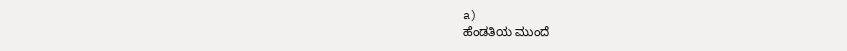a)
ಹೆಂಡತಿಯ ಮುಂದೆ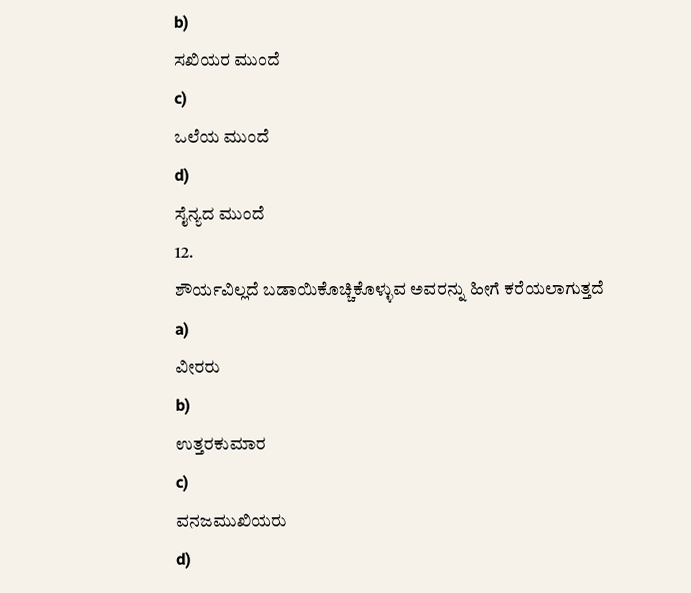b)
ಸಖಿಯರ ಮುಂದೆ
c)
ಒಲೆಯ ಮುಂದೆ
d)
ಸೈನ್ಯದ ಮುಂದೆ
12.
ಶೌರ್ಯವಿಲ್ಲದೆ ಬಡಾಯಿಕೊಚ್ಚಿಕೊಳ್ಳುವ ಅವರನ್ನು ಹೀಗೆ ಕರೆಯಲಾಗುತ್ತದೆ
a)
ವೀರರು
b)
ಉತ್ತರಕುಮಾರ
c)
ವನಜಮುಖಿಯರು
d)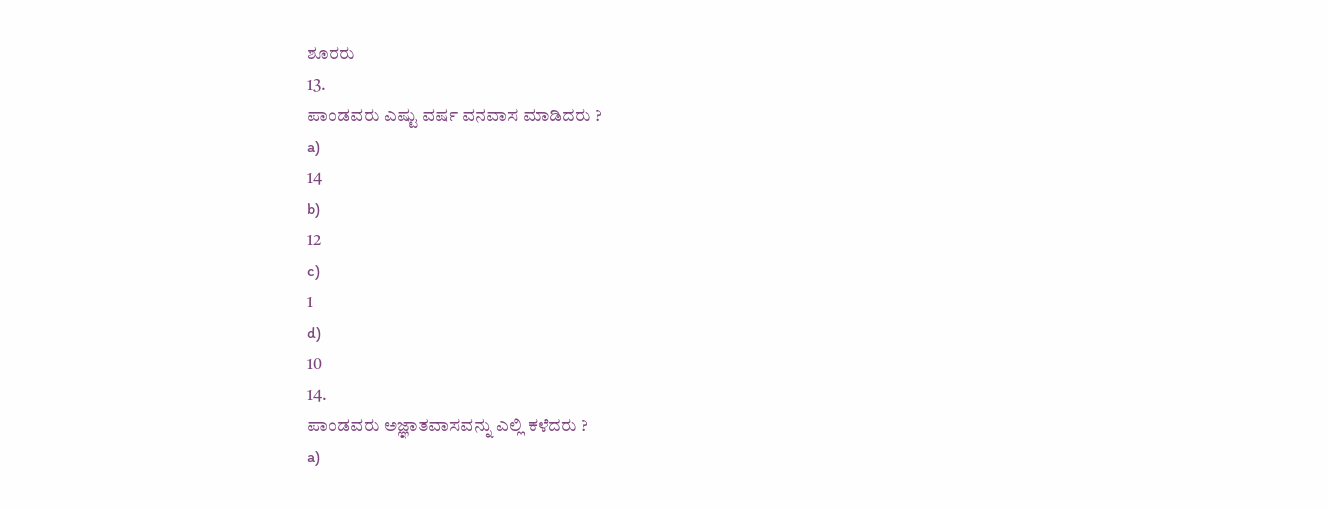ಶೂರರು
13.
ಪಾಂಡವರು ಎಷ್ಟು ವರ್ಷ ವನವಾಸ ಮಾಡಿದರು ?
a)
14
b)
12
c)
1
d)
10
14.
ಪಾಂಡವರು ಅಜ್ಞಾತವಾಸವನ್ನು ಎಲ್ಲಿ ಕಳೆದರು ?
a)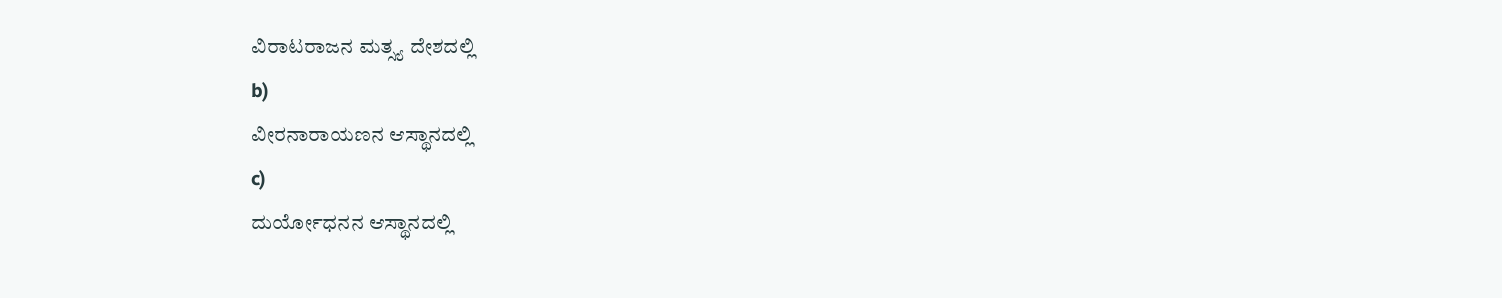ವಿರಾಟರಾಜನ ಮತ್ಸ್ಯ ದೇಶದಲ್ಲಿ
b)
ವೀರನಾರಾಯಣನ ಆಸ್ಥಾನದಲ್ಲಿ
c)
ದುರ್ಯೋಧನನ ಆಸ್ಥಾನದಲ್ಲಿ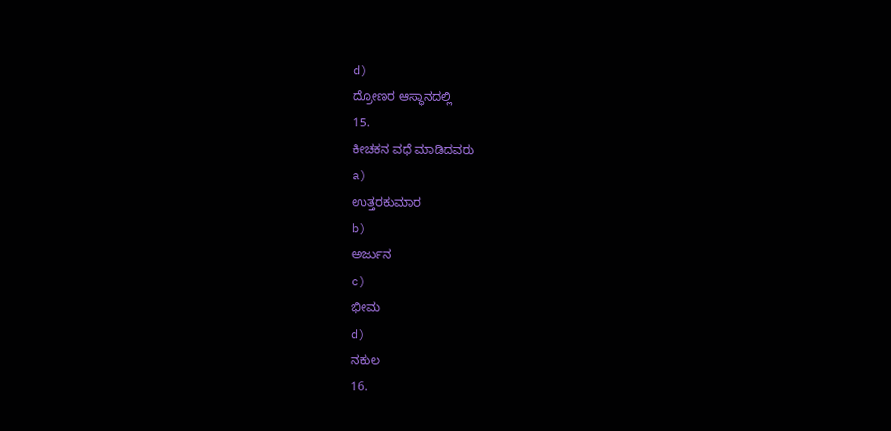d)
ದ್ರೋಣರ ಆಸ್ಥಾನದಲ್ಲಿ
15.
ಕೀಚಕನ ವಧೆ ಮಾಡಿದವರು
a)
ಉತ್ತರಕುಮಾರ
b)
ಅರ್ಜುನ
c)
ಭೀಮ
d)
ನಕುಲ
16.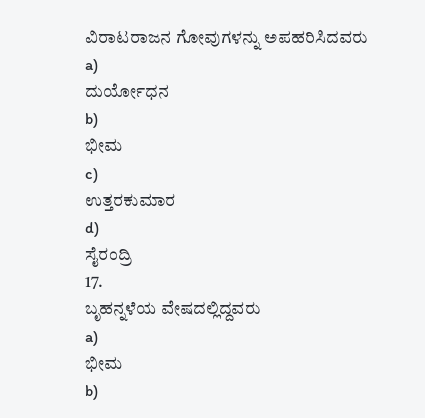ವಿರಾಟರಾಜನ ಗೋವುಗಳನ್ನು ಅಪಹರಿಸಿದವರು
a)
ದುರ್ಯೋಧನ
b)
ಭೀಮ
c)
ಉತ್ತರಕುಮಾರ
d)
ಸೈರಂದ್ರಿ
17.
ಬೃಹನ್ನಳೆಯ ವೇಷದಲ್ಲಿದ್ದವರು
a)
ಭೀಮ
b)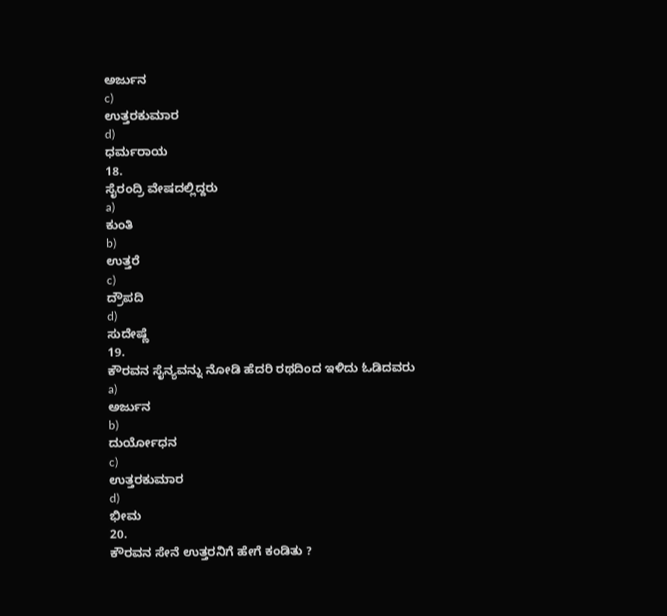ಅರ್ಜುನ
c)
ಉತ್ತರಕುಮಾರ
d)
ಧರ್ಮರಾಯ
18.
ಸೈರಂದ್ರಿ ವೇಷದಲ್ಲಿದ್ದರು
a)
ಕುಂತಿ
b)
ಉತ್ತರೆ
c)
ದ್ರೌಪದಿ
d)
ಸುದೇಷ್ಣೆ
19.
ಕೌರವನ ಸೈನ್ಯವನ್ನು ನೋಡಿ ಹೆದರಿ ರಥದಿಂದ ಇಳಿದು ಓಡಿದವರು
a)
ಅರ್ಜುನ
b)
ದುರ್ಯೋಧನ
c)
ಉತ್ತರಕುಮಾರ
d)
ಭೀಮ
20.
ಕೌರವನ ಸೇನೆ ಉತ್ತರನಿಗೆ ಹೇಗೆ ಕಂಡಿತು ?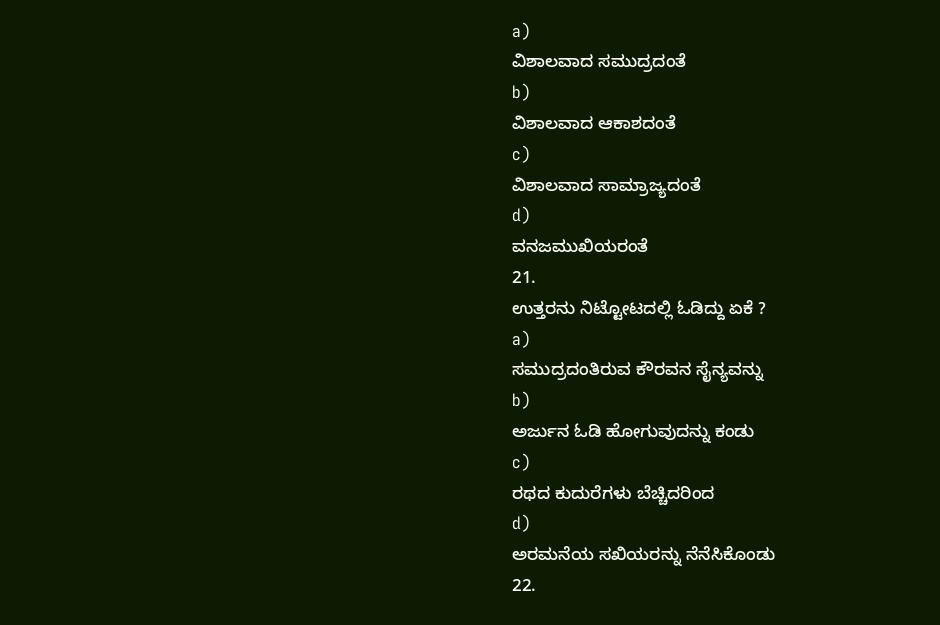a)
ವಿಶಾಲವಾದ ಸಮುದ್ರದಂತೆ
b)
ವಿಶಾಲವಾದ ಆಕಾಶದಂತೆ
c)
ವಿಶಾಲವಾದ ಸಾಮ್ರಾಜ್ಯದಂತೆ
d)
ವನಜಮುಖಿಯರಂತೆ
21.
ಉತ್ತರನು ನಿಟ್ಟೋಟದಲ್ಲಿ ಓಡಿದ್ದು ಏಕೆ ?
a)
ಸಮುದ್ರದಂತಿರುವ ಕೌರವನ ಸೈನ್ಯವನ್ನು
b)
ಅರ್ಜುನ ಓಡಿ ಹೋಗುವುದನ್ನು ಕಂಡು
c)
ರಥದ ಕುದುರೆಗಳು ಬೆಚ್ಚಿದರಿಂದ
d)
ಅರಮನೆಯ ಸಖಿಯರನ್ನು ನೆನೆಸಿಕೊಂಡು
22.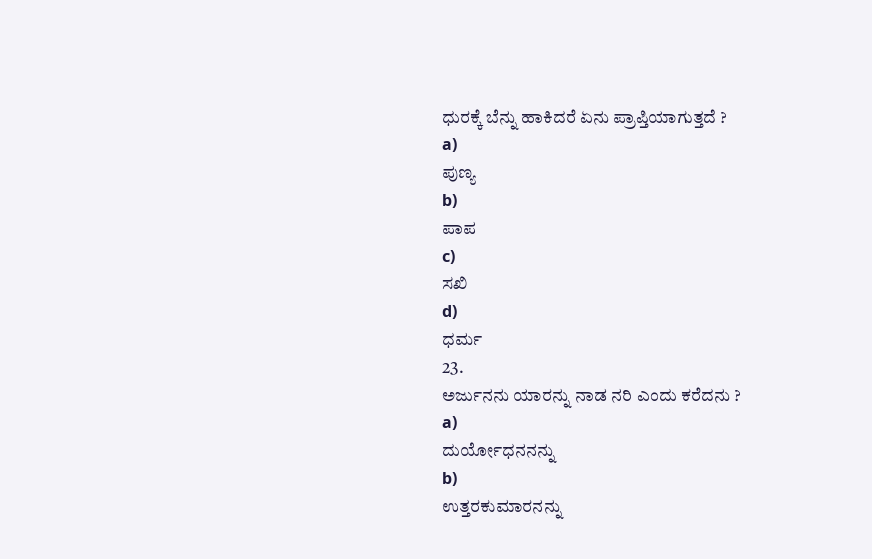ಧುರಕ್ಕೆ ಬೆನ್ನು ಹಾಕಿದರೆ ಏನು ಪ್ರಾಪ್ತಿಯಾಗುತ್ತದೆ ?
a)
ಪುಣ್ಯ
b)
ಪಾಪ
c)
ಸಖಿ
d)
ಧರ್ಮ
23.
ಅರ್ಜುನನು ಯಾರನ್ನು ನಾಡ ನರಿ ಎಂದು ಕರೆದನು ?
a)
ದುರ್ಯೋಧನನನ್ನು
b)
ಉತ್ತರಕುಮಾರನನ್ನು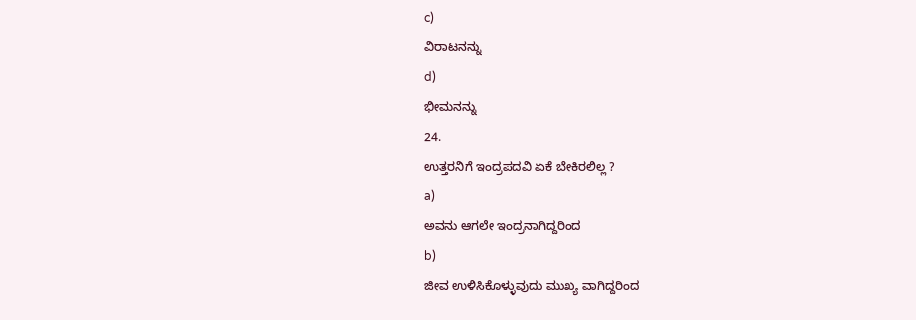c)
ವಿರಾಟನನ್ನು
d)
ಭೀಮನನ್ನು
24.
ಉತ್ತರನಿಗೆ ಇಂದ್ರಪದವಿ ಏಕೆ ಬೇಕಿರಲಿಲ್ಲ ?
a)
ಅವನು ಆಗಲೇ ಇಂದ್ರನಾಗಿದ್ದರಿಂದ
b)
ಜೀವ ಉಳಿಸಿಕೊಳ್ಳುವುದು ಮುಖ್ಯ ವಾಗಿದ್ದರಿಂದ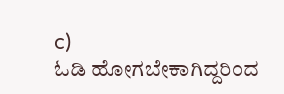c)
ಓಡಿ ಹೋಗಬೇಕಾಗಿದ್ದರಿಂದ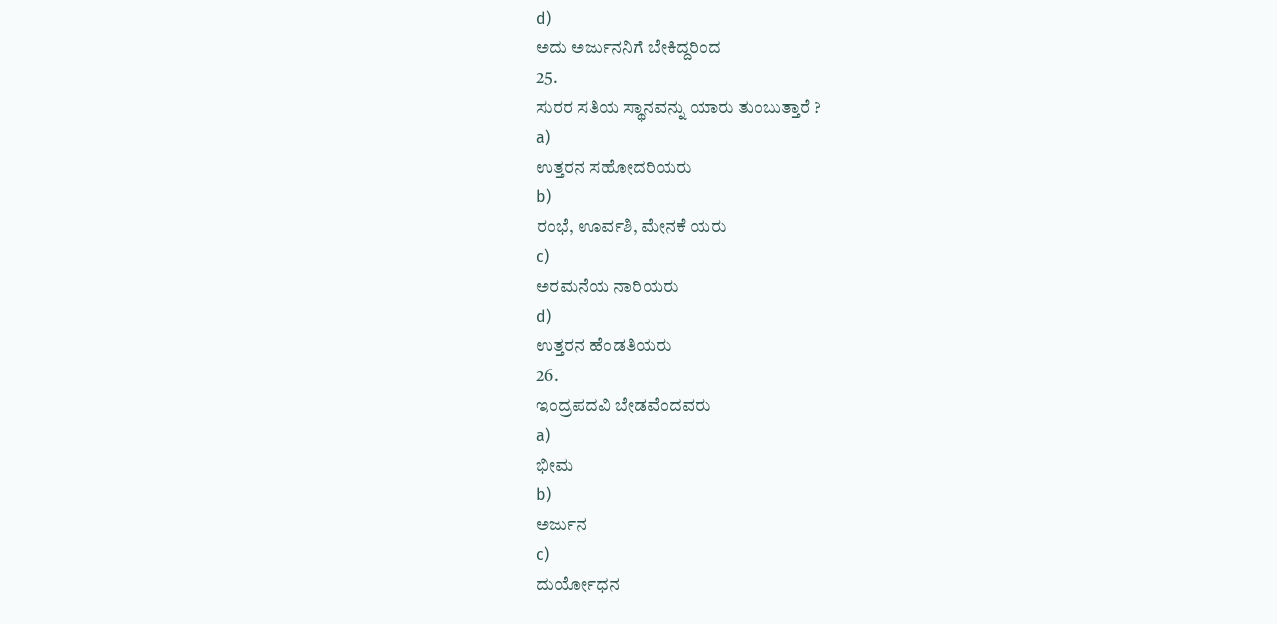d)
ಅದು ಅರ್ಜುನನಿಗೆ ಬೇಕಿದ್ದರಿಂದ
25.
ಸುರರ ಸತಿಯ ಸ್ಥಾನವನ್ನು ಯಾರು ತುಂಬುತ್ತಾರೆ ?
a)
ಉತ್ತರನ ಸಹೋದರಿಯರು
b)
ರಂಭೆ, ಊರ್ವಶಿ, ಮೇನಕೆ ಯರು
c)
ಅರಮನೆಯ ನಾರಿಯರು
d)
ಉತ್ತರನ ಹೆಂಡತಿಯರು
26.
ಇಂದ್ರಪದವಿ ಬೇಡವೆಂದವರು
a)
ಭೀಮ
b)
ಅರ್ಜುನ
c)
ದುರ್ಯೋಧನ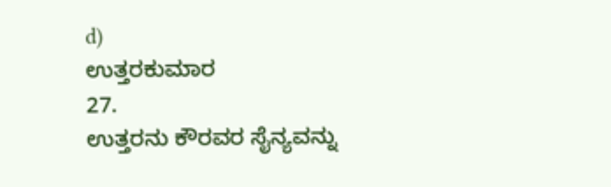d)
ಉತ್ತರಕುಮಾರ
27.
ಉತ್ತರನು ಕೌರವರ ಸೈನ್ಯವನ್ನು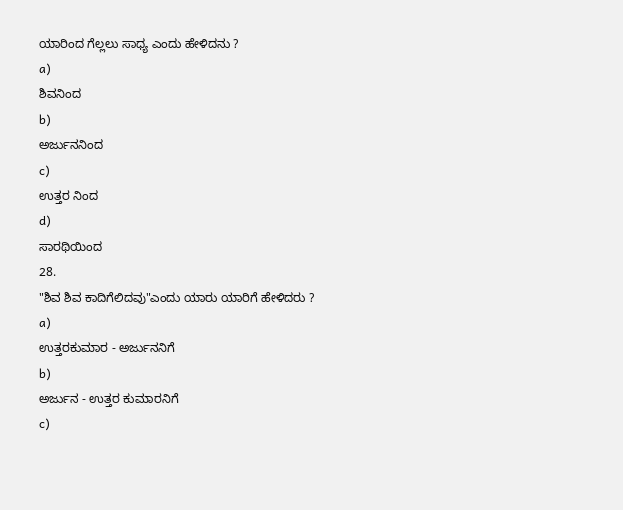ಯಾರಿಂದ ಗೆಲ್ಲಲು ಸಾಧ್ಯ ಎಂದು ಹೇಳಿದನು ?
a)
ಶಿವನಿಂದ
b)
ಅರ್ಜುನನಿಂದ
c)
ಉತ್ತರ ನಿಂದ
d)
ಸಾರಥಿಯಿಂದ
28.
"ಶಿವ ಶಿವ ಕಾದಿಗೆಲಿದವು"ಎಂದು ಯಾರು ಯಾರಿಗೆ ಹೇಳಿದರು ?
a)
ಉತ್ತರಕುಮಾರ - ಅರ್ಜುನನಿಗೆ
b)
ಅರ್ಜುನ - ಉತ್ತರ ಕುಮಾರನಿಗೆ
c)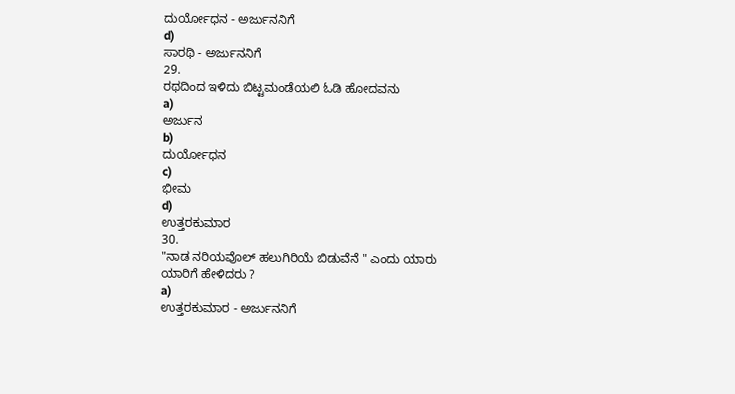ದುರ್ಯೋಧನ - ಅರ್ಜುನನಿಗೆ
d)
ಸಾರಥಿ - ಅರ್ಜುನನಿಗೆ
29.
ರಥದಿಂದ ಇಳಿದು ಬಿಟ್ಟಮಂಡೆಯಲಿ ಓಡಿ ಹೋದವನು
a)
ಅರ್ಜುನ
b)
ದುರ್ಯೋಧನ
c)
ಭೀಮ
d)
ಉತ್ತರಕುಮಾರ
30.
"ನಾಡ ನರಿಯವೊಲ್ ಹಲುಗಿರಿಯೆ ಬಿಡುವೆನೆ " ಎಂದು ಯಾರು ಯಾರಿಗೆ ಹೇಳಿದರು ?
a)
ಉತ್ತರಕುಮಾರ - ಅರ್ಜುನನಿಗೆ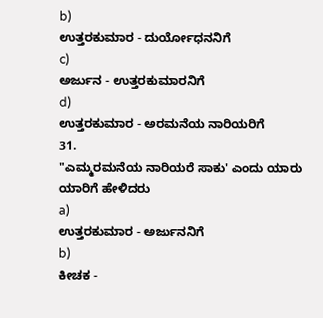b)
ಉತ್ತರಕುಮಾರ - ದುರ್ಯೋಧನನಿಗೆ
c)
ಅರ್ಜುನ - ಉತ್ತರಕುಮಾರನಿಗೆ
d)
ಉತ್ತರಕುಮಾರ - ಅರಮನೆಯ ನಾರಿಯರಿಗೆ
31.
"ಎಮ್ಮರಮನೆಯ ನಾರಿಯರೆ ಸಾಕು' ಎಂದು ಯಾರು ಯಾರಿಗೆ ಹೇಳಿದರು
a)
ಉತ್ತರಕುಮಾರ - ಅರ್ಜುನನಿಗೆ
b)
ಕೀಚಕ -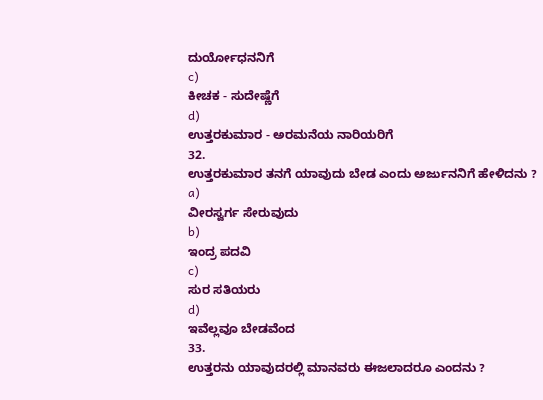ದುರ್ಯೋಧನನಿಗೆ
c)
ಕೀಚಕ - ಸುದೇಷ್ಣೆಗೆ
d)
ಉತ್ತರಕುಮಾರ - ಅರಮನೆಯ ನಾರಿಯರಿಗೆ
32.
ಉತ್ತರಕುಮಾರ ತನಗೆ ಯಾವುದು ಬೇಡ ಎಂದು ಅರ್ಜುನನಿಗೆ ಹೇಳಿದನು ?
a)
ವೀರಸ್ವರ್ಗ ಸೇರುವುದು
b)
ಇಂದ್ರ ಪದವಿ
c)
ಸುರ ಸತಿಯರು
d)
ಇವೆಲ್ಲವೂ ಬೇಡವೆಂದ
33.
ಉತ್ತರನು ಯಾವುದರಲ್ಲಿ ಮಾನವರು ಈಜಲಾದರೂ ಎಂದನು ?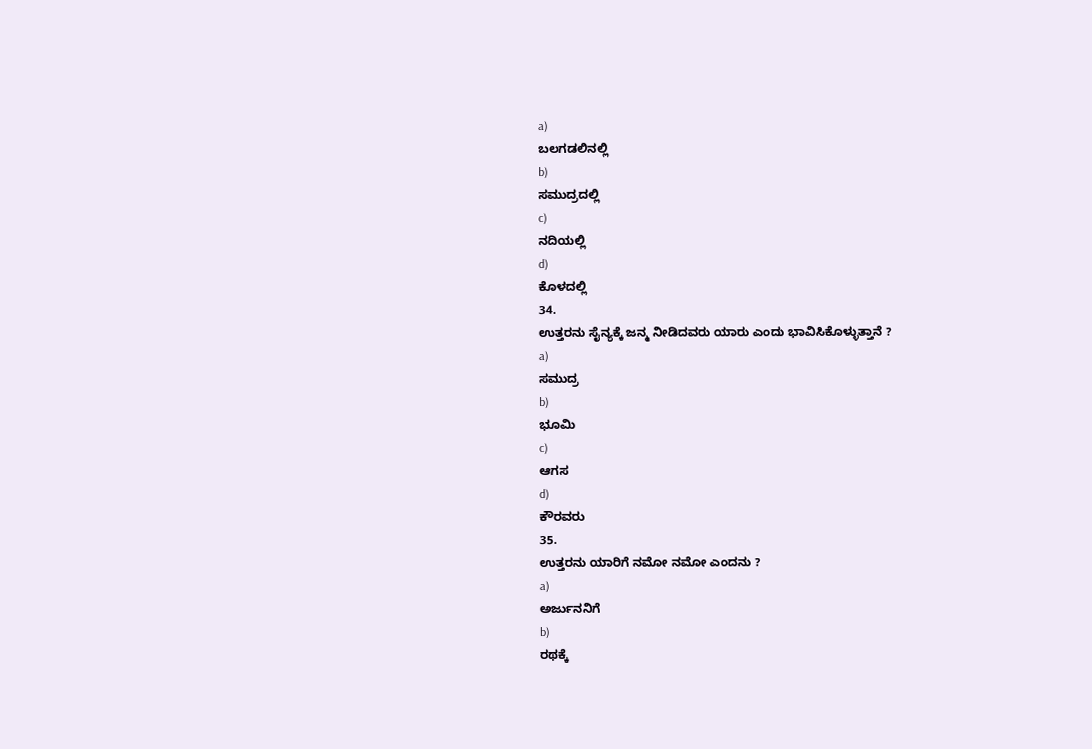a)
ಬಲಗಡಲಿನಲ್ಲಿ
b)
ಸಮುದ್ರದಲ್ಲಿ
c)
ನದಿಯಲ್ಲಿ
d)
ಕೊಳದಲ್ಲಿ
34.
ಉತ್ತರನು ಸೈನ್ಯಕ್ಕೆ ಜನ್ಮ ನೀಡಿದವರು ಯಾರು ಎಂದು ಭಾವಿಸಿಕೊಳ್ಳುತ್ತಾನೆ ?
a)
ಸಮುದ್ರ
b)
ಭೂಮಿ
c)
ಆಗಸ
d)
ಕೌರವರು
35.
ಉತ್ತರನು ಯಾರಿಗೆ ನಮೋ ನಮೋ ಎಂದನು ?
a)
ಅರ್ಜುನನಿಗೆ
b)
ರಥಕ್ಕೆ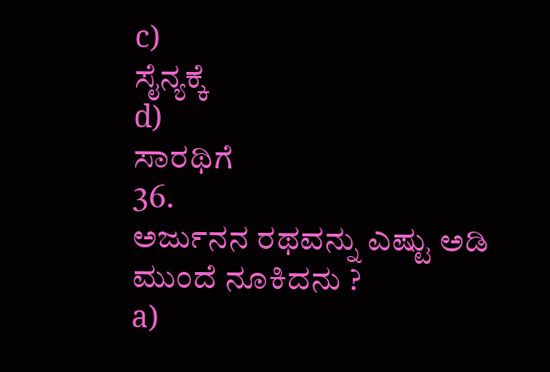c)
ಸೈನ್ಯಕ್ಕೆ
d)
ಸಾರಥಿಗೆ
36.
ಅರ್ಜುನನ ರಥವನ್ನು ಎಷ್ಟು ಅಡಿ ಮುಂದೆ ನೂಕಿದನು ?
a)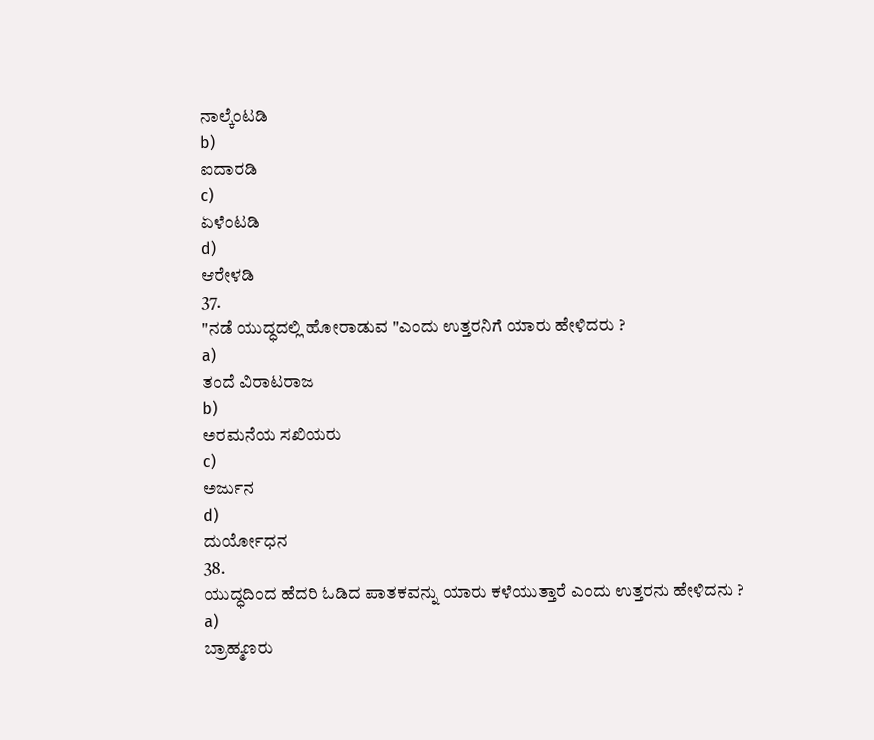ನಾಲ್ಕೆಂಟಡಿ
b)
ಐದಾರಡಿ
c)
ಏಳೆಂಟಡಿ
d)
ಆರೇಳಡಿ
37.
"ನಡೆ ಯುದ್ಧದಲ್ಲಿ ಹೋರಾಡುವ "ಎಂದು ಉತ್ತರನಿಗೆ ಯಾರು ಹೇಳಿದರು ?
a)
ತಂದೆ ವಿರಾಟರಾಜ
b)
ಅರಮನೆಯ ಸಖಿಯರು
c)
ಅರ್ಜುನ
d)
ದುರ್ಯೋಧನ
38.
ಯುದ್ಧದಿಂದ ಹೆದರಿ ಓಡಿದ ಪಾತಕವನ್ನು ಯಾರು ಕಳೆಯುತ್ತಾರೆ ಎಂದು ಉತ್ತರನು ಹೇಳಿದನು ?
a)
ಬ್ರಾಹ್ಮಣರು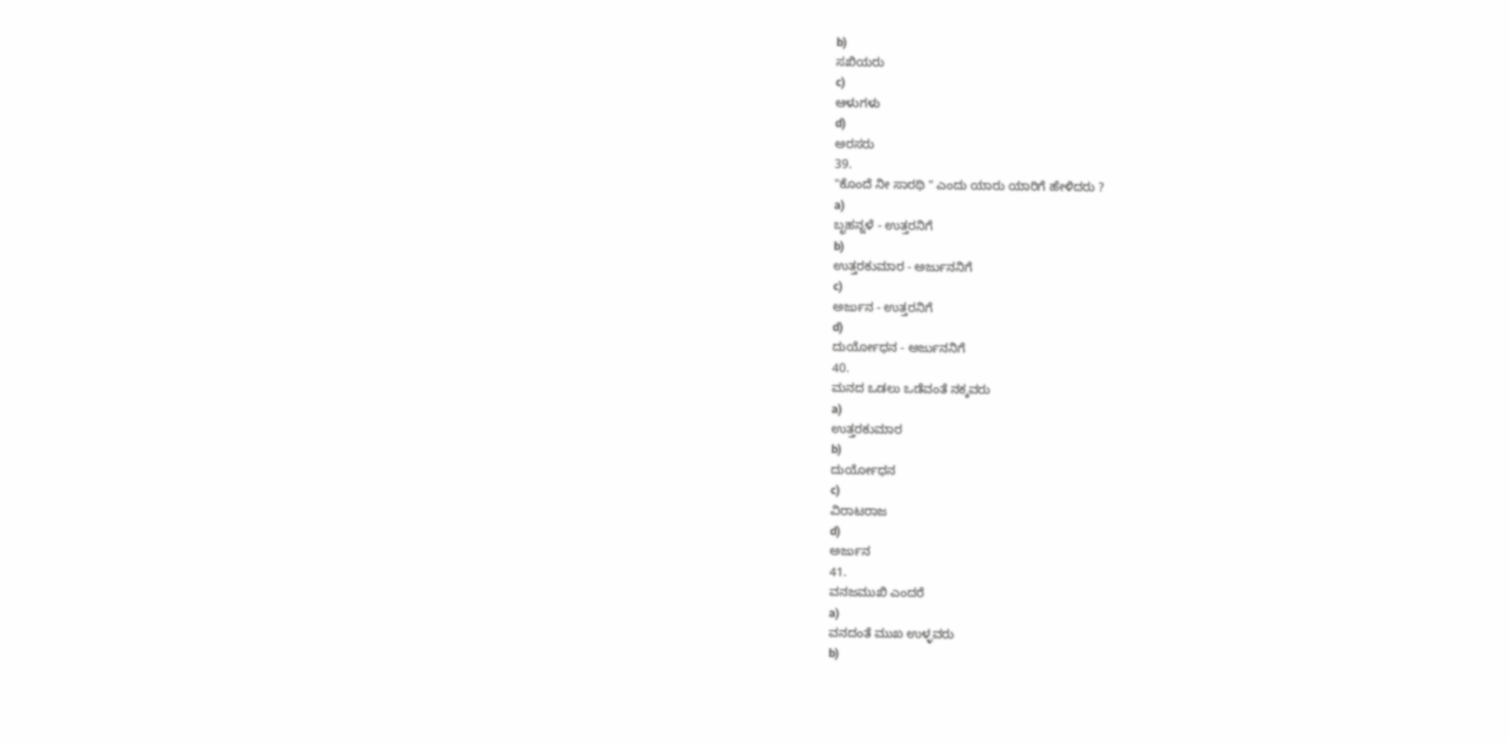b)
ಸಖಿಯರು
c)
ಆಳುಗಳು
d)
ಅರಸರು
39.
"ಕೊಂದೆ ನೀ ಸಾರಥಿ " ಎಂದು ಯಾರು ಯಾರಿಗೆ ಹೇಳಿದರು ?
a)
ಬೃಹನ್ನಳೆ - ಉತ್ತರನಿಗೆ
b)
ಉತ್ತರಕುಮಾರ - ಅರ್ಜುನನಿಗೆ
c)
ಅರ್ಜುನ - ಉತ್ತರನಿಗೆ
d)
ದುರ್ಯೋಧನ - ಅರ್ಜುನನಿಗೆ
40.
ಮನದ ಒಡಲು ಒಡೆವಂತೆ ನಕ್ಕವರು
a)
ಉತ್ತರಕುಮಾರ
b)
ದುರ್ಯೋಧನ
c)
ವಿರಾಟರಾಜ
d)
ಅರ್ಜುನ
41.
ವನಜಮುಖಿ ಎಂದರೆ
a)
ವನದಂತೆ ಮುಖ ಉಳ್ಳವರು
b)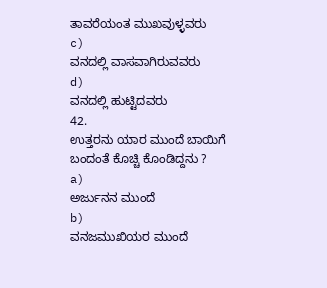ತಾವರೆಯಂತ ಮುಖವುಳ್ಳವರು
c)
ವನದಲ್ಲಿ ವಾಸವಾಗಿರುವವರು
d)
ವನದಲ್ಲಿ ಹುಟ್ಟಿದವರು
42.
ಉತ್ತರನು ಯಾರ ಮುಂದೆ ಬಾಯಿಗೆ ಬಂದಂತೆ ಕೊಚ್ಚಿ ಕೊಂಡಿದ್ದನು ?
a)
ಅರ್ಜುನನ ಮುಂದೆ
b)
ವನಜಮುಖಿಯರ ಮುಂದೆ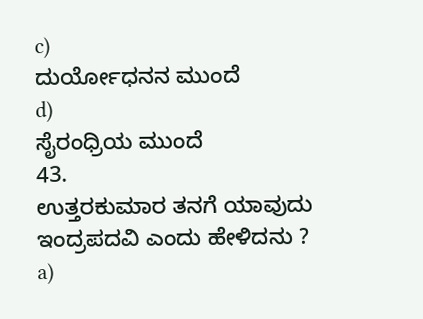c)
ದುರ್ಯೋಧನನ ಮುಂದೆ
d)
ಸೈರಂಧ್ರಿಯ ಮುಂದೆ
43.
ಉತ್ತರಕುಮಾರ ತನಗೆ ಯಾವುದು ಇಂದ್ರಪದವಿ ಎಂದು ಹೇಳಿದನು ?
a)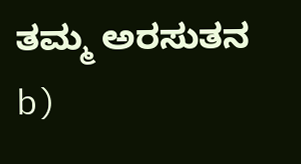ತಮ್ಮ ಅರಸುತನ
b)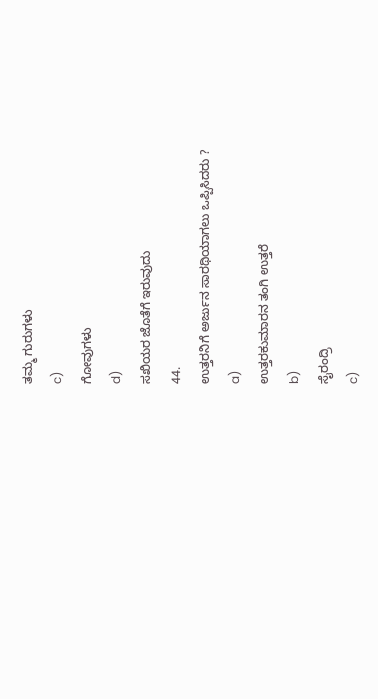ತಮ್ಮ ಗುರುಗಳು
c)
ಗೋವುಗಳು
d)
ಸಖಿಯರ ಜೊತೆಗೆ ಇರುವುದು
44.
ಉತ್ತರನಿಗೆ ಅರ್ಜುನ ಸಾರಥಿಯಾಗಲು ಒಪ್ಪಿಸಿದರು ?
a)
ಉತ್ತರಕುಮಾರನ ತಂಗಿ ಉತ್ತರೆ
b)
ಸೈರಂದ್ರಿ
c)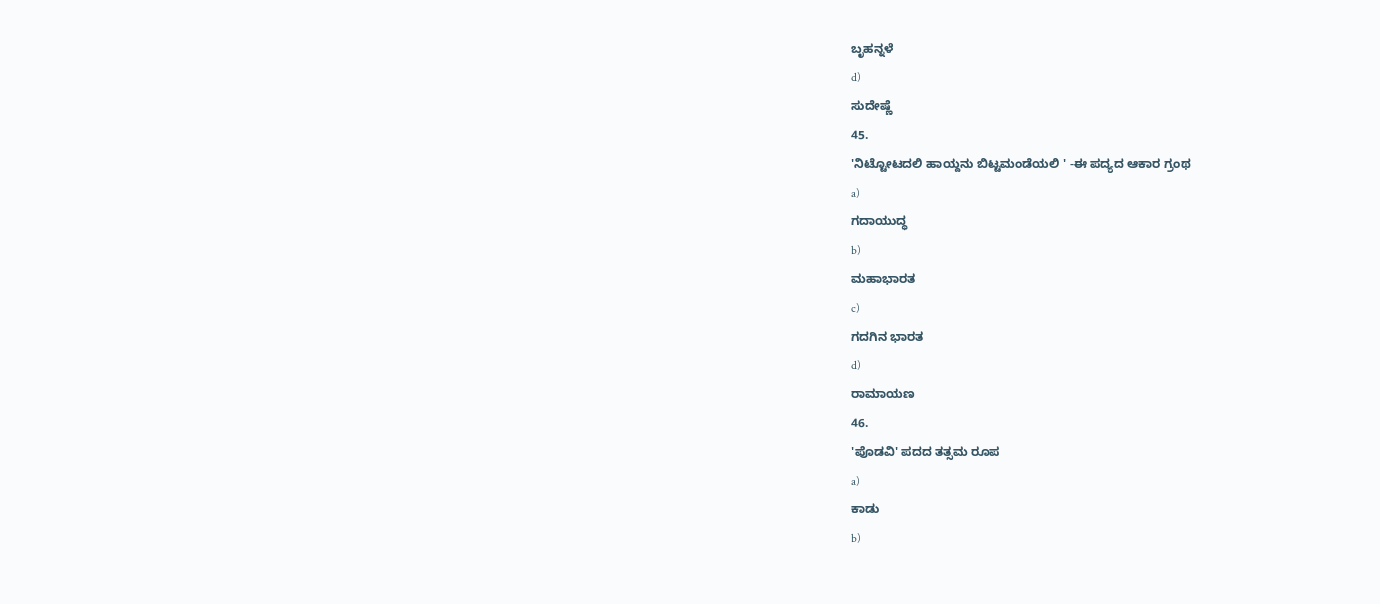ಬೃಹನ್ನಳೆ
d)
ಸುದೇಷ್ಣೆ
45.
'ನಿಟ್ಟೋಟದಲಿ ಹಾಯ್ದನು ಬಿಟ್ಟಮಂಡೆಯಲಿ ' -ಈ ಪದ್ಯದ ಆಕಾರ ಗ್ರಂಥ
a)
ಗದಾಯುದ್ಧ
b)
ಮಹಾಭಾರತ
c)
ಗದಗಿನ ಭಾರತ
d)
ರಾಮಾಯಣ
46.
'ಪೊಡವಿ' ಪದದ ತತ್ಸಮ ರೂಪ
a)
ಕಾಡು
b)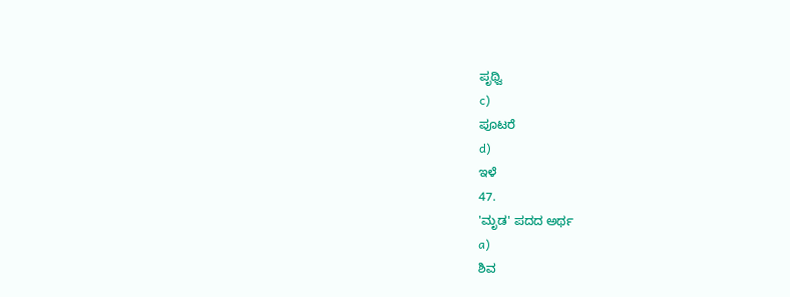ಪೃಥ್ವಿ
c)
ಪೂಟರೆ
d)
ಇಳೆ
47.
'ಮೃಡ' ಪದದ ಅರ್ಥ
a)
ಶಿವ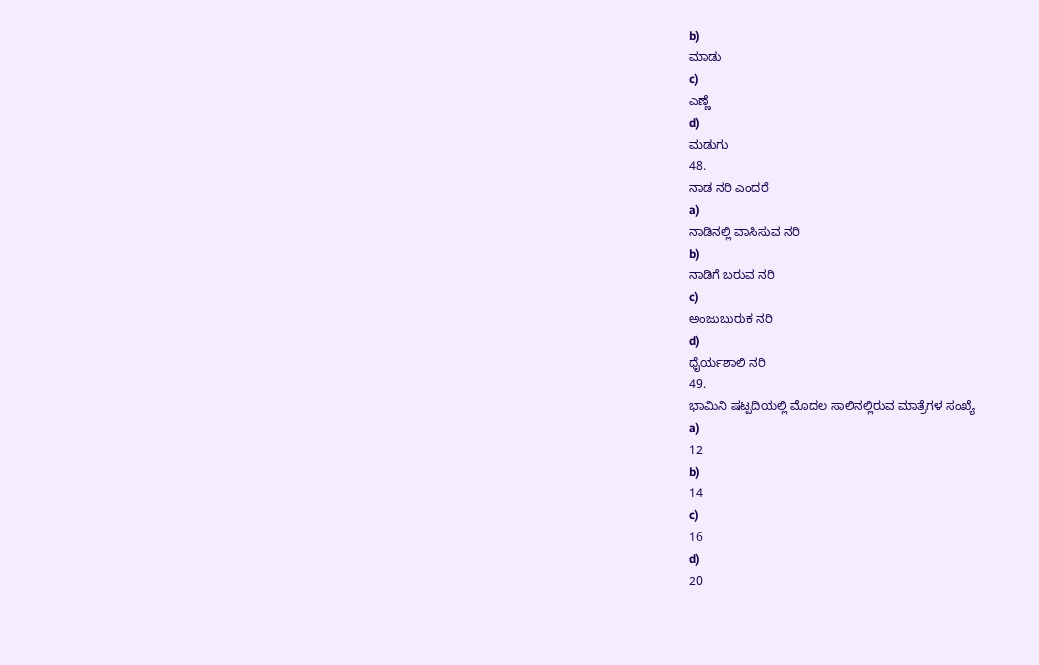b)
ಮಾಡು
c)
ಎಣ್ಣೆ
d)
ಮಡುಗು
48.
ನಾಡ ನರಿ ಎಂದರೆ
a)
ನಾಡಿನಲ್ಲಿ ವಾಸಿಸುವ ನರಿ
b)
ನಾಡಿಗೆ ಬರುವ ನರಿ
c)
ಅಂಜುಬುರುಕ ನರಿ
d)
ಧೈರ್ಯಶಾಲಿ ನರಿ
49.
ಭಾಮಿನಿ ಷಟ್ಪದಿಯಲ್ಲಿ ಮೊದಲ ಸಾಲಿನಲ್ಲಿರುವ ಮಾತ್ರೆಗಳ ಸಂಖ್ಯೆ
a)
12
b)
14
c)
16
d)
20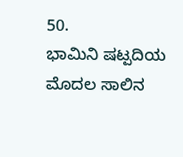50.
ಭಾಮಿನಿ ಷಟ್ಪದಿಯ ಮೊದಲ ಸಾಲಿನ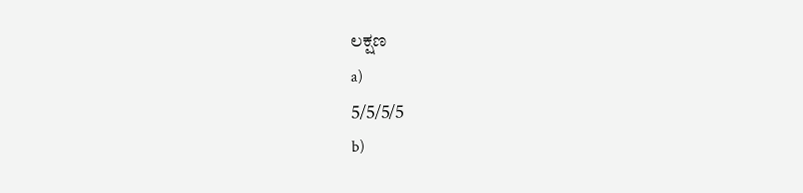ಲಕ್ಷಣ
a)
5/5/5/5
b)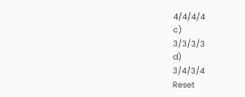4/4/4/4
c)
3/3/3/3
d)
3/4/3/4
Reset